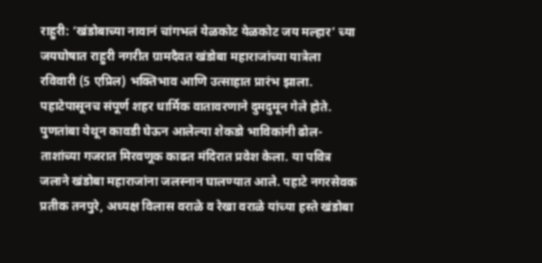राहुरी: ‘खंडोबाच्या नावानं चांगभलं येळकोट येळकोट जय मल्हार’ च्या जयघोषात राहुरी नगरीत ग्रामदैवत खंडोबा महाराजांच्या यात्रेला रविवारी (5 एप्रिल) भक्तिभाव आणि उत्साहात प्रारंभ झाला. पहाटेपासूनच संपूर्ण शहर धार्मिक वातावरणाने दुमदुमून गेले होते.
पुणतांबा येथून कावडी घेऊन आलेल्या शेकडो भाविकांनी ढोल-ताशांच्या गजरात मिरवणूक काढत मंदिरात प्रवेश केला. या पवित्र जलाने खंडोबा महाराजांना जलस्नान घालण्यात आले. पहाटे नगरसेवक प्रतीक तनपुरे, अध्यक्ष विलास वराळे व रेखा वराळे यांच्या हस्ते खंडोबा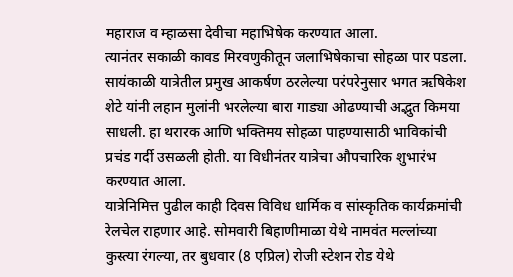महाराज व म्हाळसा देवीचा महाभिषेक करण्यात आला.
त्यानंतर सकाळी कावड मिरवणुकीतून जलाभिषेकाचा सोहळा पार पडला. सायंकाळी यात्रेतील प्रमुख आकर्षण ठरलेल्या परंपरेनुसार भगत ऋषिकेश शेटे यांनी लहान मुलांनी भरलेल्या बारा गाड्या ओढण्याची अद्भुत किमया साधली. हा थरारक आणि भक्तिमय सोहळा पाहण्यासाठी भाविकांची प्रचंड गर्दी उसळली होती. या विधीनंतर यात्रेचा औपचारिक शुभारंभ करण्यात आला.
यात्रेनिमित्त पुढील काही दिवस विविध धार्मिक व सांस्कृतिक कार्यक्रमांची रेलचेल राहणार आहे. सोमवारी बिहाणीमाळा येथे नामवंत मल्लांच्या कुस्त्या रंगल्या, तर बुधवार (8 एप्रिल) रोजी स्टेशन रोड येथे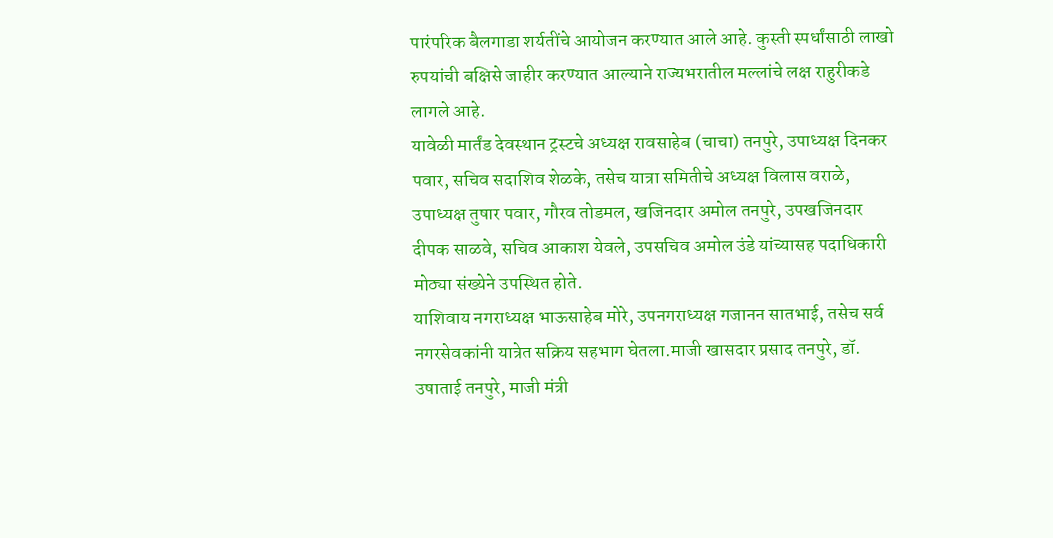पारंपरिक बैलगाडा शर्यतींचे आयोजन करण्यात आले आहे. कुस्ती स्पर्धांसाठी लाखो रुपयांची बक्षिसे जाहीर करण्यात आल्याने राज्यभरातील मल्लांचे लक्ष राहुरीकडे लागले आहे.
यावेळी मार्तंड देवस्थान ट्रस्टचे अध्यक्ष रावसाहेब (चाचा) तनपुरे, उपाध्यक्ष दिनकर पवार, सचिव सदाशिव शेळके, तसेच यात्रा समितीचे अध्यक्ष विलास वराळे, उपाध्यक्ष तुषार पवार, गौरव तोडमल, खजिनदार अमोल तनपुरे, उपखजिनदार दीपक साळवे, सचिव आकाश येवले, उपसचिव अमोल उंडे यांच्यासह पदाधिकारी मोठ्या संख्येने उपस्थित होते.
याशिवाय नगराध्यक्ष भाऊसाहेब मोरे, उपनगराध्यक्ष गजानन सातभाई, तसेच सर्व नगरसेवकांनी यात्रेत सक्रिय सहभाग घेतला.माजी खासदार प्रसाद तनपुरे, डॉ. उषाताई तनपुरे, माजी मंत्री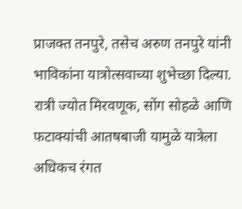प्राजक्त तनपुरे, तसेच अरुण तनपुरे यांनी भाविकांना यात्रोत्सवाच्या शुभेच्छा दिल्या. रात्री ज्योत मिरवणूक, सोंग सोहळे आणि फटाक्यांची आतषबाजी यामुळे यात्रेला अधिकच रंगत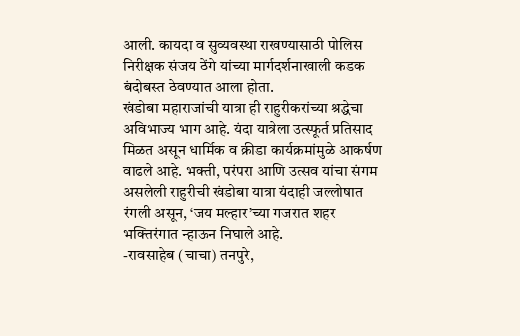आली. कायदा व सुव्यवस्था राखण्यासाठी पोलिस निरीक्षक संजय ठेंगे यांच्या मार्गदर्शनाखाली कडक बंदोबस्त ठेवण्यात आला होता.
खंडोबा महाराजांची यात्रा ही राहुरीकरांच्या श्रद्धेचा अविभाज्य भाग आहे. यंदा यात्रेला उत्स्फूर्त प्रतिसाद मिळत असून धार्मिक व क्रीडा कार्यक्रमांमुळे आकर्षण वाढले आहे. भक्ती, परंपरा आणि उत्सव यांचा संगम असलेली राहुरीची खंडोबा यात्रा यंदाही जल्लोषात रंगली असून, ‘जय मल्हार’च्या गजरात शहर भक्तिरंगात न्हाऊन निघाले आहे.
-रावसाहेब (चाचा) तनपुरे,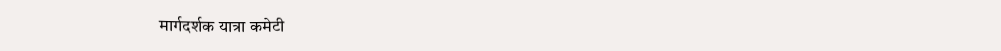मार्गदर्शक यात्रा कमेटी